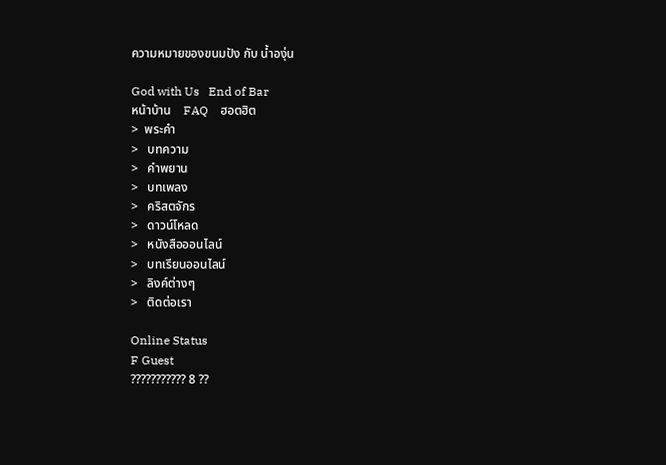ความหมายของขนมปัง กับ น้ำองุ่น

God with Us   End of Bar
หน้าบ้าน    FAQ    ฮอตฮิต
>  พระคำ
>   บทความ
>   คำพยาน
>   บทเพลง
>   คริสตจักร
>   ดาวน์โหลด
>   หนังสือออนไลน์
>   บทเรียนออนไลน์
>   ลิงค์ต่างๆ
>   ติดต่อเรา

Online Status
F Guest
??????????? 8 ??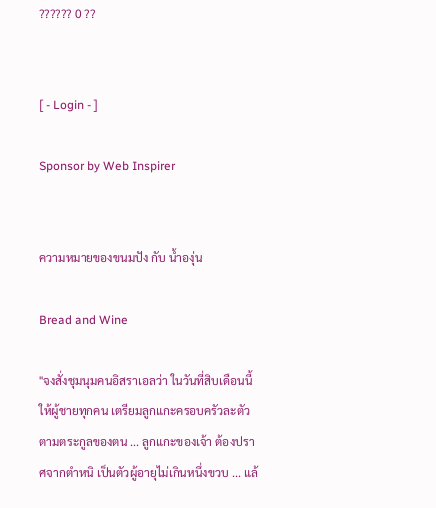?????? 0 ??


[ - Login - ]

Sponsor by Web Inspirer


ความหมายของขนมปัง กับ น้ำองุ่น

Bread and Wine

"จงสั่งชุมนุมคนอิสราเอลว่า ในวันที่สิบเดือนนี้ ให้ผู้ชายทุกคน เตรียมลูกแกะครอบครัวละตัว ตามตระกูลของตน ... ลูกแกะของเจ้า ต้องปราศจากตำหนิ เป็นตัวผู้อายุไม่เกินหนึ่งขวบ ... แล้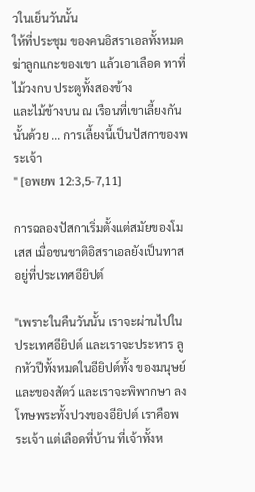วในเย็นวันนั้น
ให้ที่ประชุม ของคนอิสราเอลทั้งหมด ฆ่าลูกแกะของเขา แล้วเอาเลือด ทาที่ไม้วงกบ ประตูทั้งสองข้าง
และไม้ข้างบน ณ เรือนที่เขาเลี้ยงกันนั้นด้วย ... การเลี้ยงนี้เป็นปัสกาของพระเจ้า
" [อพยพ 12:3,5-7,11]

การฉลองปัสกาเริ่มตั้งแต่สมัยของโมเสส เมื่อชนชาติอิสราเอลยังเป็นทาสอยู่ที่ประเทศอียิปต์

"เพราะในคืนวันนั้น เราจะผ่านไปในประเทศอียิปต์ และเราจะประหาร ลูกหัวปีทั้งหมดในอียิปต์ทั้ง ของมนุษย์และของสัตว์ และเราจะพิพากษา ลงโทษพระทั้งปวงของอียิปต์ เราคือพระเจ้า แต่เลือดที่บ้าน ที่เจ้าทั้งห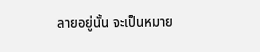ลายอยู่นั้น จะเป็นหมาย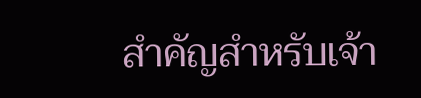สำคัญสำหรับเจ้า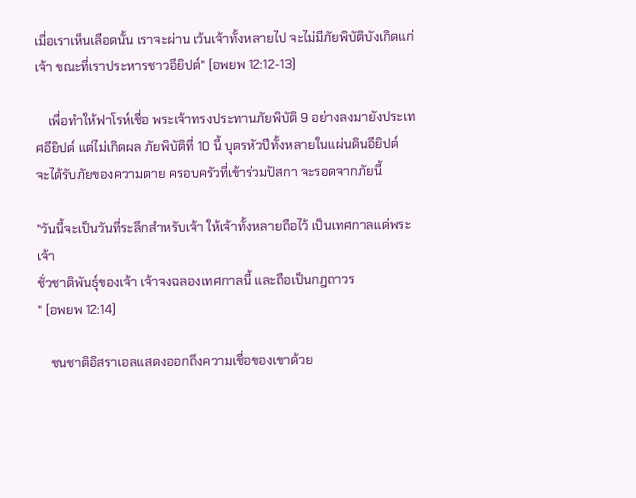เมื่อเราเห็นเลือดนั้น เราจะผ่าน เว้นเจ้าทั้งหลายไป จะไม่มีภัยพิบัติบังเกิดแก่เจ้า ขณะที่เราประหารชาวอียิปต์" [อพยพ 12:12-13]

    เพื่อทำให้ฟาโรห์เชื่อ พระเจ้าทรงประทานภัยพิบัติ 9 อย่างลงมายังประเทศอียิปต์ แต่ไม่เกิดผล ภัยพิบัติที่ 10 นี้ บุตรหัวปีทั้งหลายในแผ่นดินอียิปต์ จะได้รับภัยของความตาย ครอบครัวที่เข้าร่วมปัสกา จะรอดจากภัยนี้

"วันนี้จะเป็นวันที่ระลึกสำหรับเจ้า ให้เจ้าทั้งหลายถือไว้ เป็นเทศกาลแด่พระเจ้า
ชั่วชาติพันธุ์ของเจ้า เจ้าจงฉลองเทศกาลนี้ และถือเป็นกฎถาวร
" [อพยพ 12:14]

    ชนชาติอิสราเอลแสดงออกถึงความเชื่อของเขาด้วย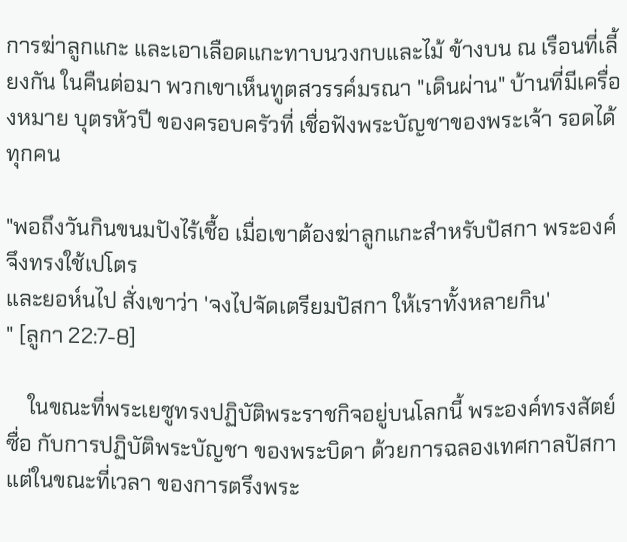การฆ่าลูกแกะ และเอาเลือดแกะทาบนวงกบและไม้ ข้างบน ณ เรือนที่เลี้ยงกัน ในคืนต่อมา พวกเขาเห็นทูตสวรรค์มรณา "เดินผ่าน" บ้านที่มีเครื่องหมาย บุตรหัวปี ของครอบครัวที่ เชื่อฟังพระบัญชาของพระเจ้า รอดได้ทุกคน

"พอถึงวันกินขนมปังไร้เชื้อ เมื่อเขาต้องฆ่าลูกแกะสำหรับปัสกา พระองค์จึงทรงใช้เปโตร
และยอห์นไป สั่งเขาว่า 'จงไปจัดเตรียมปัสกา ให้เราทั้งหลายกิน'
" [ลูกา 22:7-8]

    ในขณะที่พระเยซูทรงปฏิบัติพระราชกิจอยู่บนโลกนี้ พระองค์ทรงสัตย์ซื่อ กับการปฏิบัติพระบัญชา ของพระบิดา ด้วยการฉลองเทศกาลปัสกา แต่ในขณะที่เวลา ของการตรึงพระ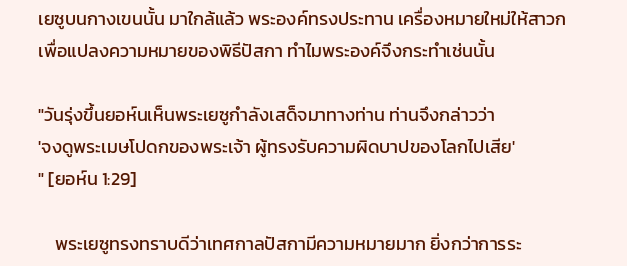เยซูบนกางเขนนั้น มาใกล้แล้ว พระองค์ทรงประทาน เครื่องหมายใหม่ให้สาวก เพื่อแปลงความหมายของพิธีปัสกา ทำไมพระองค์จึงกระทำเช่นนั้น

"วันรุ่งขึ้นยอห์นเห็นพระเยซูกำลังเสด็จมาทางท่าน ท่านจึงกล่าวว่า
'จงดูพระเมษโปดกของพระเจ้า ผู้ทรงรับความผิดบาปของโลกไปเสีย'
" [ยอห์น 1:29]

    พระเยซูทรงทราบดีว่าเทศกาลปัสกามีความหมายมาก ยิ่งกว่าการระ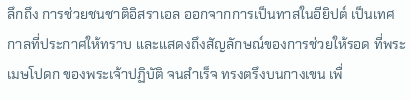ลึกถึง การช่วยชนชาติอิสราเอล ออกจากการเป็นทาสในอียิปต์ เป็นเทศกาลที่ประกาศให้ทราบ และแสดงถึงสัญลักษณ์ของการช่วยให้รอด ที่พระเมษโปดก ของพระเจ้าปฏิบัติ จนสำเร็จ ทรงตรึงบนกางเขน เพื่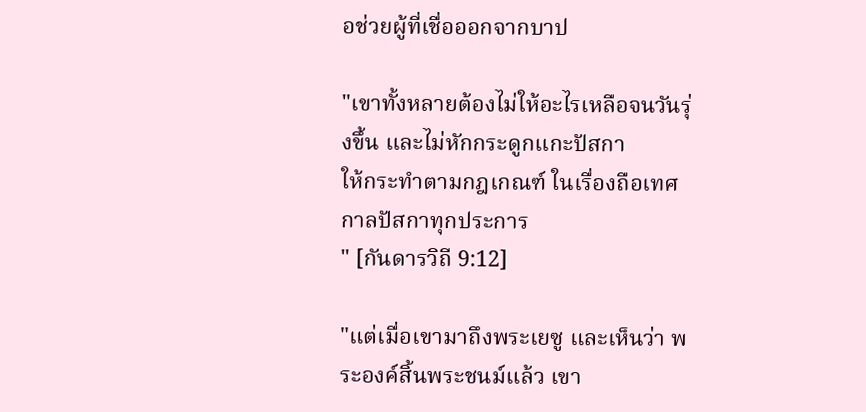อช่วยผู้ที่เชื่อออกจากบาป

"เขาทั้งหลายต้องไม่ให้อะไรเหลือจนวันรุ่งขึ้น และไม่หักกระดูกแกะปัสกา
ให้กระทำตามกฎเกณฑ์ ในเรื่องถือเทศกาลปัสกาทุกประการ
" [กันดารวิถี 9:12]

"แต่เมื่อเขามาถึงพระเยซู และเห็นว่า พระองค์สิ้นพระชนม์แล้ว เขา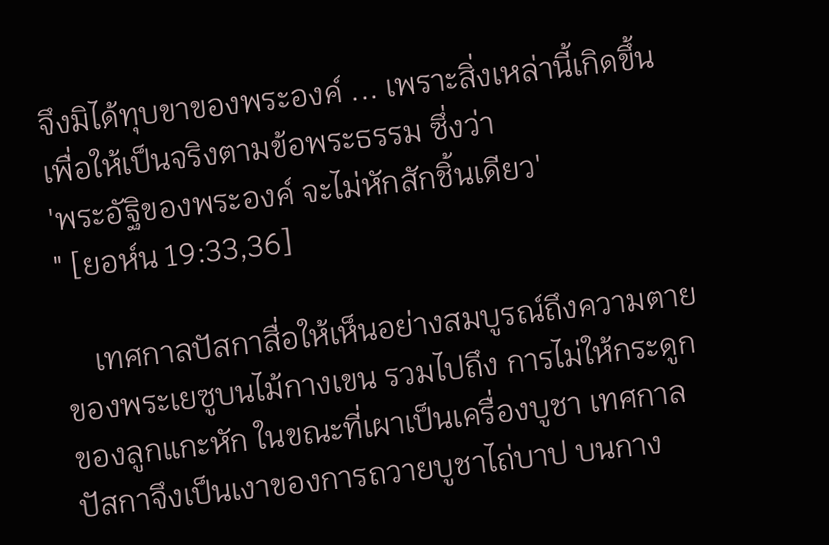จึงมิได้ทุบขาของพระองค์ ... เพราะสิ่งเหล่านี้เกิดขึ้น เพื่อให้เป็นจริงตามข้อพระธรรม ซึ่งว่า
'พระอัฐิของพระองค์ จะไม่หักสักชิ้นเดียว'
" [ยอห์น 19:33,36]

    เทศกาลปัสกาสื่อให้เห็นอย่างสมบูรณ์ถึงความตายของพระเยซูบนไม้กางเขน รวมไปถึง การไม่ให้กระดูก ของลูกแกะหัก ในขณะที่เผาเป็นเครื่องบูชา เทศกาลปัสกาจึงเป็นเงาของการถวายบูชาไถ่บาป บนกาง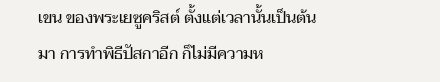เขน ของพระเยซูคริสต์ ตั้งแต่เวลานั้นเป็นต้นมา การทำพิธีปัสกาอีก ก็ไม่มีความห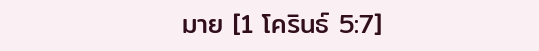มาย [1 โครินธ์ 5:7]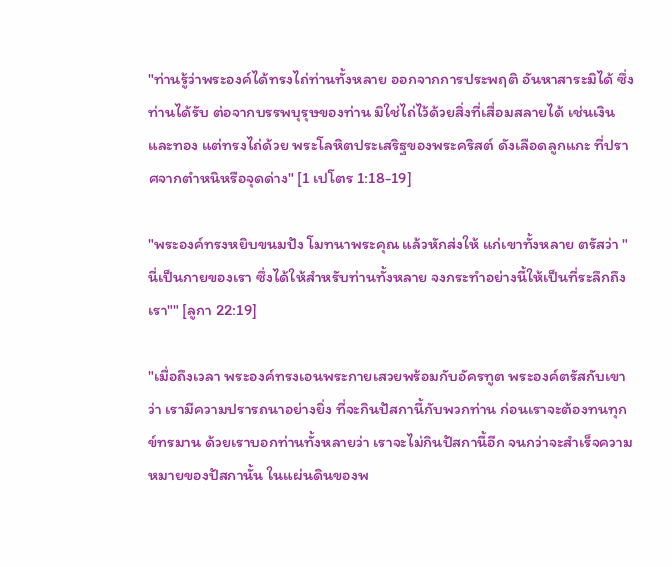"ท่านรู้ว่าพระองค์ได้ทรงไถ่ท่านทั้งหลาย ออกจากการประพฤติ อันหาสาระมิได้ ซึ่งท่านได้รับ ต่อจากบรรพบุรุษของท่าน มิใช่ไถ่ไว้ด้วยสิ่งที่เสื่อมสลายได้ เช่นเงินและทอง แต่ทรงไถ่ด้วย พระโลหิตประเสริฐของพระคริสต์ ดังเลือดลูกแกะ ที่ปราศจากตำหนิหรือจุดด่าง" [1 เปโตร 1:18-19]

"พระองค์ทรงหยิบขนมปัง โมทนาพระคุณ แล้วหักส่งให้ แก่เขาทั้งหลาย ตรัสว่า "นี่เป็นกายของเรา ซึ่งได้ให้สำหรับท่านทั้งหลาย จงกระทำอย่างนี้ให้เป็นที่ระลึกถึงเรา"" [ลูกา 22:19]

"เมื่อถึงเวลา พระองค์ทรงเอนพระกายเสวยพร้อมกับอัครทูต พระองค์ตรัสกับเขาว่า เรามีความปรารถนาอย่างยิ่ง ที่จะกินปัสกานี้กับพวกท่าน ก่อนเราจะต้องทนทุกข์ทรมาน ด้วยเราบอกท่านทั้งหลายว่า เราจะไม่กินปัสกานี้อีก จนกว่าจะสำเร็จความหมายของปัสกานั้น ในแผ่นดินของพ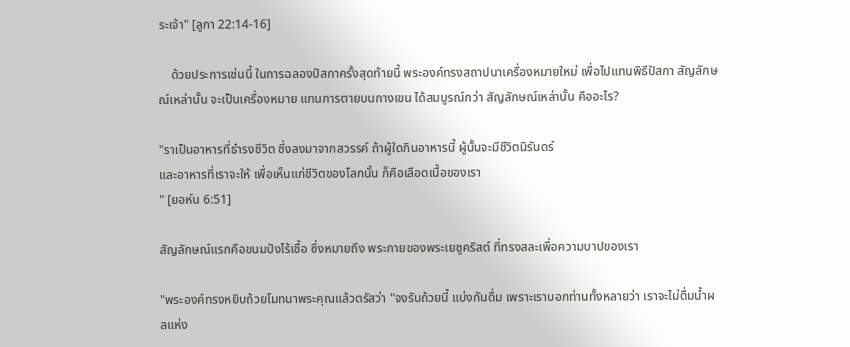ระเจ้า" [ลูกา 22:14-16]

    ด้วยประการเช่นนี้ ในการฉลองปัสกาครั้งสุดท้ายนี้ พระองค์ทรงสถาปนาเครื่องหมายใหม่ เพื่อไปแทนพิธีปัสกา สัญลักษณ์เหล่านั้น จะเป็นเครื่องหมาย แทนการตายบนกางเขน ได้สมบูรณ์กว่า สัญลักษณ์เหล่านั้น คืออะไร?

"ราเป็นอาหารที่ธำรงชีวิต ซึ่งลงมาจากสวรรค์ ถ้าผู้ใดกินอาหารนี้ ผู้นั้นจะมีชีวิตนิรันดร์
และอาหารที่เราจะให้ เพื่อเห็นแก่ชีวิตของโลกนั้น ก็คือเลือดเนื้อของเรา
" [ยอห์น 6:51]

สัญลักษณ์แรกคือขนมปังไร้เชื้อ ซึ่งหมายถึง พระกายของพระเยซูคริสต์ ที่ทรงสละเพื่อความบาปของเรา

"พระองค์ทรงหยิบถ้วยโมทนาพระคุณแล้วตรัสว่า "จงรับถ้วยนี้ แบ่งกันดื่ม เพราะเราบอกท่านทั้งหลายว่า เราจะไม่ดื่มน้ำผลแห่ง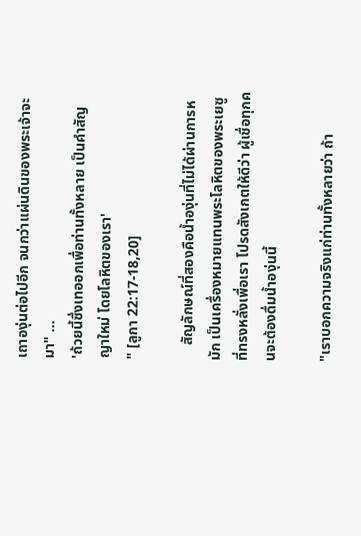เถาองุ่นต่อไปอีก จนกว่าแผ่นดินของพระเจ้าจะมา" ...
'ถ้วยนี้ซึ่งเทออกเพื่อท่านทั้งหลาย เป็นคำสัญญาใหม่ โดยโลหิตของเรา'
" [ลูกา 22:17-18,20]

    สัญลักษณ์ที่สองคือน้ำองุ่นที่ไม่ได้ผ่านการหมัก เป็นเครื่องหมายแทนพระโลหิตของพระเยซู ที่ทรงหลั่งเพื่อเรา โปรดสังเกตให้ดีว่า ผู้เชื่อทุกคนจะต้องดื่มน้ำองุ่นนี้

"เราบอกความจริงแก่ท่านทั้งหลายว่า ถ้า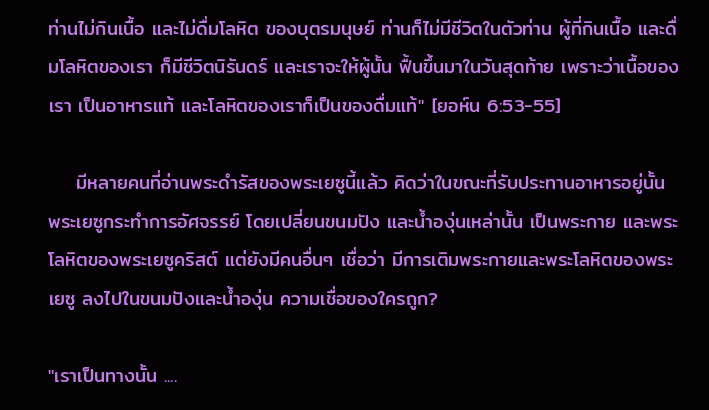ท่านไม่กินเนื้อ และไม่ดื่มโลหิต ของบุตรมนุษย์ ท่านก็ไม่มีชีวิตในตัวท่าน ผู้ที่กินเนื้อ และดื่มโลหิตของเรา ก็มีชีวิตนิรันดร์ และเราจะให้ผู้นั้น ฟื้นขึ้นมาในวันสุดท้าย เพราะว่าเนื้อของเรา เป็นอาหารแท้ และโลหิตของเราก็เป็นของดื่มแท้" [ยอห์น 6:53-55]

    มีหลายคนที่อ่านพระดำรัสของพระเยซูนี้แล้ว คิดว่าในขณะที่รับประทานอาหารอยู่นั้น พระเยซูกระทำการอัศจรรย์ โดยเปลี่ยนขนมปัง และน้ำองุ่นเหล่านั้น เป็นพระกาย และพระโลหิตของพระเยซูคริสต์ แต่ยังมีคนอื่นๆ เชื่อว่า มีการเติมพระกายและพระโลหิตของพระเยซู ลงไปในขนมปังและน้ำองุ่น ความเชื่อของใครถูก?

"เราเป็นทางนั้น ....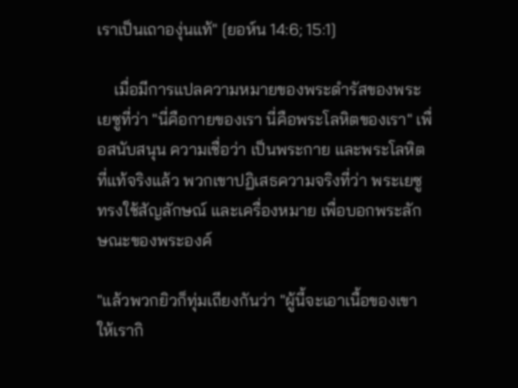เราเป็นเถาองุ่นแท้" [ยอห์น 14:6; 15:1]

    เมื่อมีการแปลความหมายของพระดำรัสของพระเยซูที่ว่า "นี่คือกายของเรา นี่คือพระโลหิตของเรา" เพื่อสนับสนุน ความเชื่อว่า เป็นพระกาย และพระโลหิตที่แท้จริงแล้ว พวกเขาปฏิเสธความจริงที่ว่า พระเยซูทรงใช้สัญลักษณ์ และเครื่องหมาย เพื่อบอกพระลักษณะของพระองค์

"แล้วพวกยิวก็ทุ่มเถียงกันว่า "ผู้นี้จะเอาเนื้อของเขา ให้เรากิ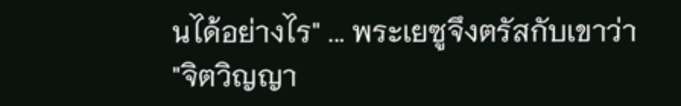นได้อย่างไร" ... พระเยซูจึงตรัสกับเขาว่า
"จิตวิญญา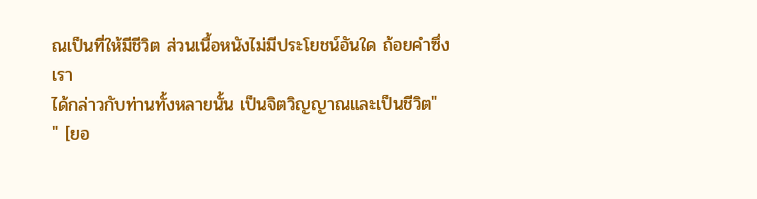ณเป็นที่ให้มีชีวิต ส่วนเนื้อหนังไม่มีประโยชน์อันใด ถ้อยคำซึ่งเรา
ได้กล่าวกับท่านทั้งหลายนั้น เป็นจิตวิญญาณและเป็นชีวิต"
" [ยอ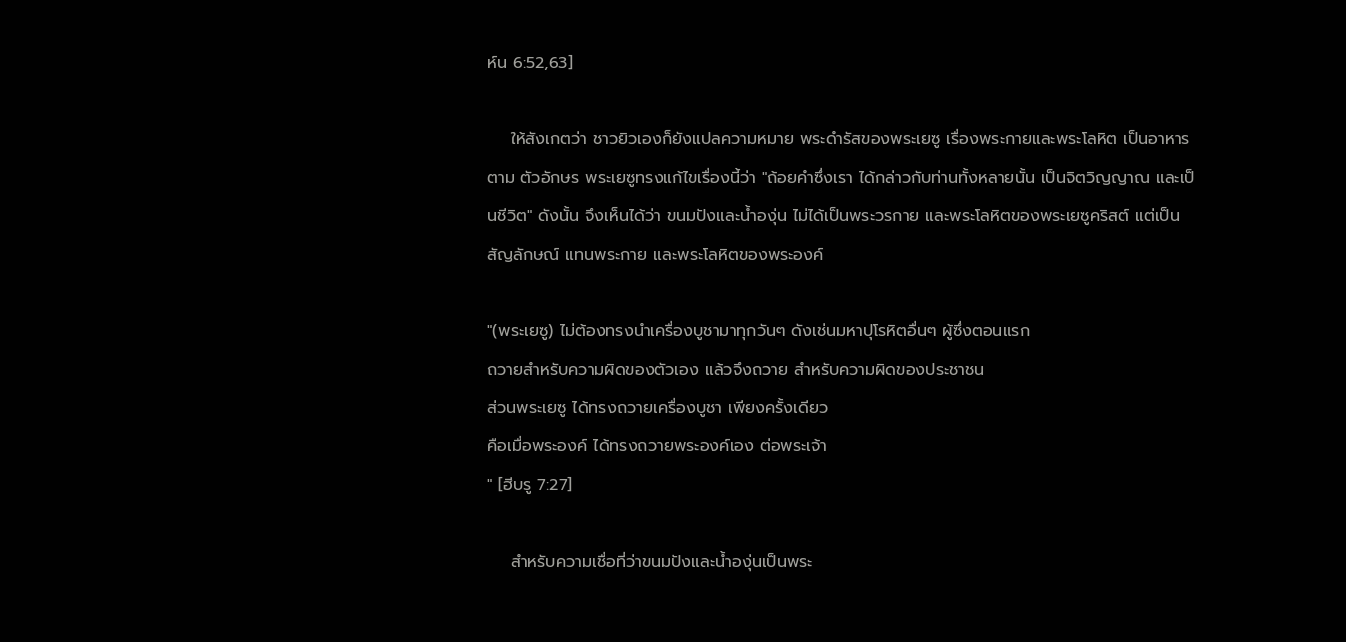ห์น 6:52,63]

    ให้สังเกตว่า ชาวยิวเองก็ยังแปลความหมาย พระดำรัสของพระเยซู เรื่องพระกายและพระโลหิต เป็นอาหาร ตาม ตัวอักษร พระเยซูทรงแก้ไขเรื่องนี้ว่า "ถ้อยคำซึ่งเรา ได้กล่าวกับท่านทั้งหลายนั้น เป็นจิตวิญญาณ และเป็นชีวิต" ดังนั้น จึงเห็นได้ว่า ขนมปังและน้ำองุ่น ไม่ได้เป็นพระวรกาย และพระโลหิตของพระเยซูคริสต์ แต่เป็นสัญลักษณ์ แทนพระกาย และพระโลหิตของพระองค์

"(พระเยซู) ไม่ต้องทรงนำเครื่องบูชามาทุกวันๆ ดังเช่นมหาปุโรหิตอื่นๆ ผู้ซึ่งตอนแรก
ถวายสำหรับความผิดของตัวเอง แล้วจึงถวาย สำหรับความผิดของประชาชน
ส่วนพระเยซู ได้ทรงถวายเครื่องบูชา เพียงครั้งเดียว
คือเมื่อพระองค์ ได้ทรงถวายพระองค์เอง ต่อพระเจ้า
" [ฮีบรู 7:27]

    สำหรับความเชื่อที่ว่าขนมปังและน้ำองุ่นเป็นพระ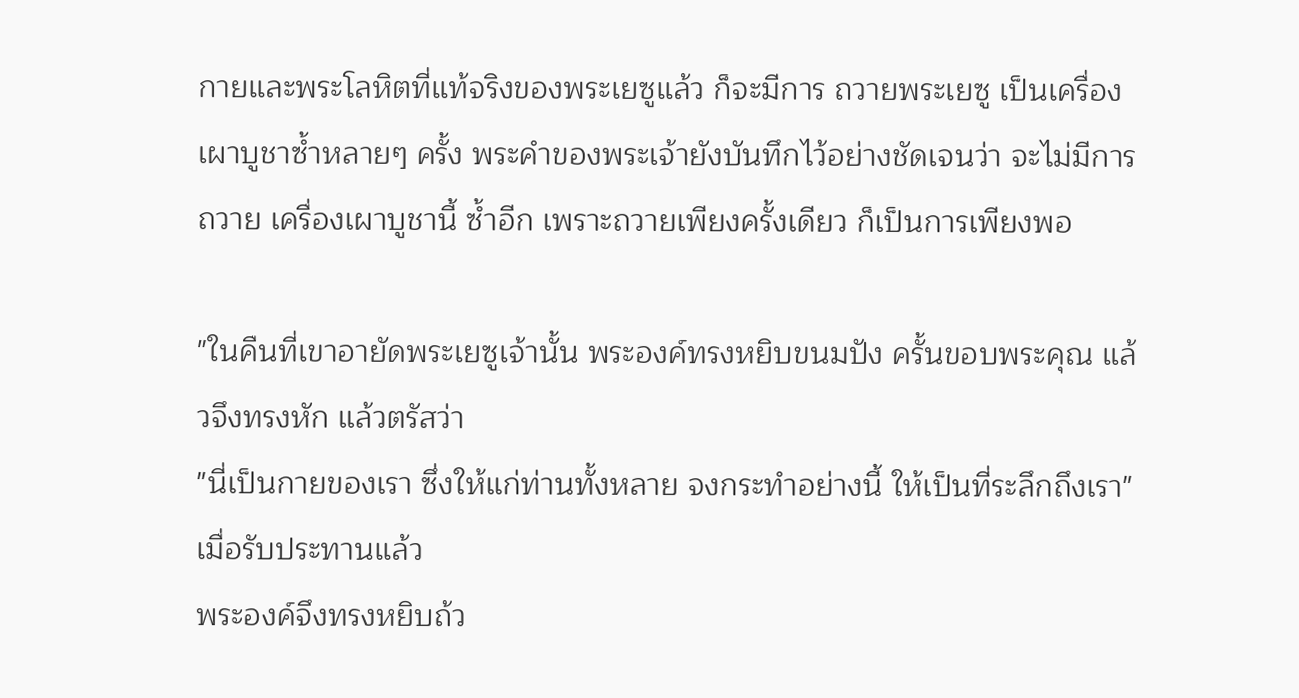กายและพระโลหิตที่แท้จริงของพระเยซูแล้ว ก็จะมีการ ถวายพระเยซู เป็นเครื่องเผาบูชาซ้ำหลายๆ ครั้ง พระคำของพระเจ้ายังบันทึกไว้อย่างชัดเจนว่า จะไม่มีการถวาย เครื่องเผาบูชานี้ ซ้ำอีก เพราะถวายเพียงครั้งเดียว ก็เป็นการเพียงพอ

"ในคืนที่เขาอายัดพระเยซูเจ้านั้น พระองค์ทรงหยิบขนมปัง ครั้นขอบพระคุณ แล้วจึงทรงหัก แล้วตรัสว่า
"นี่เป็นกายของเรา ซึ่งให้แก่ท่านทั้งหลาย จงกระทำอย่างนี้ ให้เป็นที่ระลึกถึงเรา" เมื่อรับประทานแล้ว
พระองค์จึงทรงหยิบถ้ว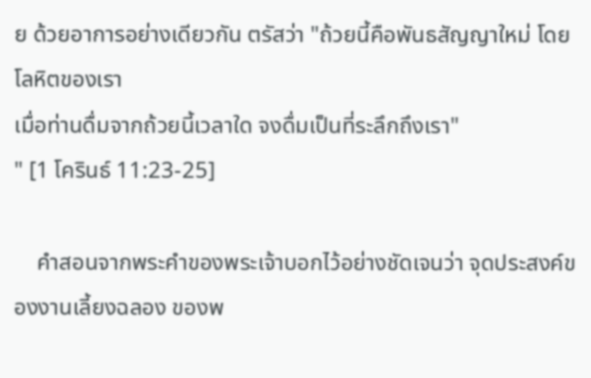ย ด้วยอาการอย่างเดียวกัน ตรัสว่า "ถ้วยนี้คือพันธสัญญาใหม่ โดยโลหิตของเรา
เมื่อท่านดื่มจากถ้วยนี้เวลาใด จงดื่มเป็นที่ระลึกถึงเรา"
" [1 โครินธ์ 11:23-25]

    คำสอนจากพระคำของพระเจ้าบอกไว้อย่างชัดเจนว่า จุดประสงค์ของงานเลี้ยงฉลอง ของพ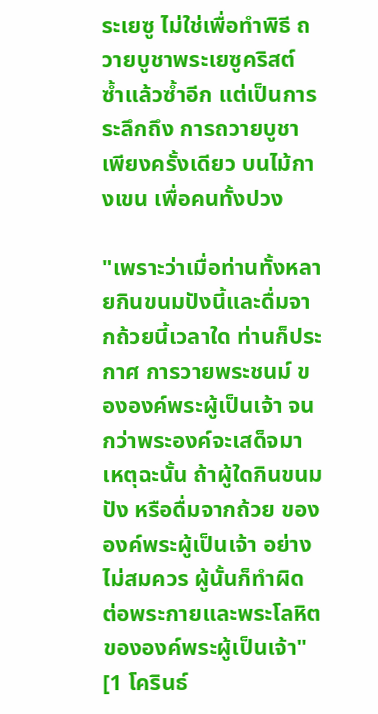ระเยซู ไม่ใช่เพื่อทำพิธี ถวายบูชาพระเยซูคริสต์ ซ้ำแล้วซ้ำอีก แต่เป็นการระลึกถึง การถวายบูชาเพียงครั้งเดียว บนไม้กางเขน เพื่อคนทั้งปวง

"เพราะว่าเมื่อท่านทั้งหลายกินขนมปังนี้และดื่มจากถ้วยนี้เวลาใด ท่านก็ประกาศ การวายพระชนม์ ขององค์พระผู้เป็นเจ้า จนกว่าพระองค์จะเสด็จมา เหตุฉะนั้น ถ้าผู้ใดกินขนมปัง หรือดื่มจากถ้วย ขององค์พระผู้เป็นเจ้า อย่างไม่สมควร ผู้นั้นก็ทำผิด ต่อพระกายและพระโลหิต ขององค์พระผู้เป็นเจ้า" [1 โครินธ์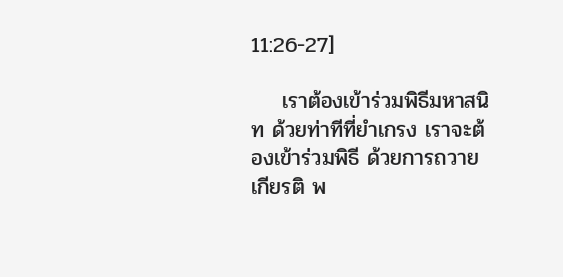11:26-27]

    เราต้องเข้าร่วมพิธีมหาสนิท ด้วยท่าทีที่ยำเกรง เราจะต้องเข้าร่วมพิธี ด้วยการถวายเกียรติ พ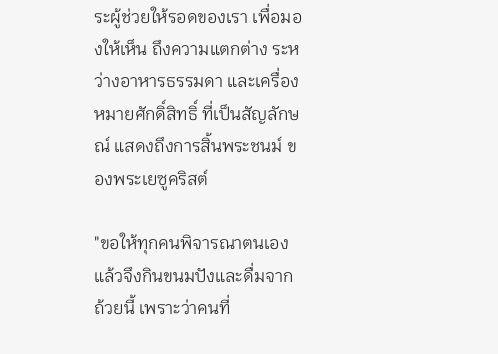ระผู้ช่วยให้รอดของเรา เพื่อมองให้เห็น ถึงความแตกต่าง ระหว่างอาหารธรรมดา และเครื่องหมายศักดิ์สิทธิ์ ที่เป็นสัญลักษณ์ แสดงถึงการสิ้นพระชนม์ ของพระเยซูคริสต์

"ขอให้ทุกคนพิจารณาตนเอง แล้วจึงกินขนมปังและดื่มจากถ้วยนี้ เพราะว่าคนที่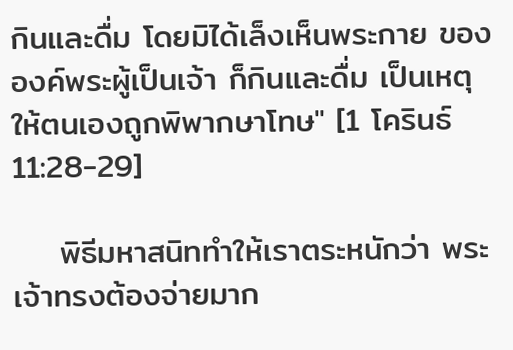กินและดื่ม โดยมิได้เล็งเห็นพระกาย ขององค์พระผู้เป็นเจ้า ก็กินและดื่ม เป็นเหตุให้ตนเองถูกพิพากษาโทษ" [1 โครินธ์ 11:28-29]

    พิธีมหาสนิททำให้เราตระหนักว่า พระเจ้าทรงต้องจ่ายมาก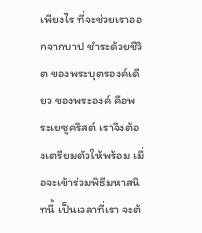เพียงไร ที่จะช่วยเราออกจากบาป ชำระด้วยชีวิต ของพระบุตรองค์เดียว ของพระองค์ คือพระเยซูคริสต์ เราจึงต้องเตรียมตัวให้พร้อม เมื่อจะเข้าร่วมพิธีมหาสนิทนี้ เป็นเวลาที่เรา จะต้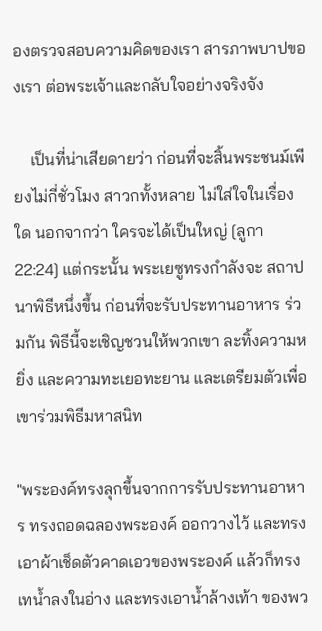องตรวจสอบความคิดของเรา สารภาพบาปของเรา ต่อพระเจ้าและกลับใจอย่างจริงจัง

    เป็นที่น่าเสียดายว่า ก่อนที่จะสิ้นพระชนม์เพียงไม่กี่ชั่วโมง สาวกทั้งหลาย ไม่ใส่ใจในเรื่องใด นอกจากว่า ใครจะได้เป็นใหญ่ [ลูกา 22:24] แต่กระนั้น พระเยซูทรงกำลังจะ สถาปนาพิธีหนึ่งขึ้น ก่อนที่จะรับประทานอาหาร ร่วมกัน พิธีนี้จะเชิญชวนให้พวกเขา ละทิ้งความหยิ่ง และความทะเยอทะยาน และเตรียมตัวเพื่อเขาร่วมพิธีมหาสนิท

"พระองค์ทรงลุกขึ้นจากการรับประทานอาหาร ทรงถอดฉลองพระองค์ ออกวางไว้ และทรงเอาผ้าเช็ดตัวคาดเอวของพระองค์ แล้วก็ทรงเทน้ำลงในอ่าง และทรงเอาน้ำล้างเท้า ของพว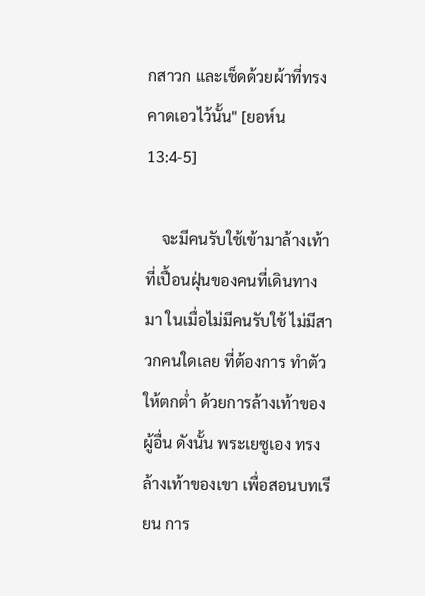กสาวก และเช็ดด้วยผ้าที่ทรงคาดเอวไว้นั้น" [ยอห์น 13:4-5]

    จะมีคนรับใช้เข้ามาล้างเท้าที่เปื้อนฝุ่นของคนที่เดินทางมา ในเมื่อไม่มีคนรับใช้ ไม่มีสาวกคนใดเลย ที่ต้องการ ทำตัวให้ตกต่ำ ด้วยการล้างเท้าของผู้อื่น ดังนั้น พระเยซูเอง ทรงล้างเท้าของเขา เพื่อสอนบทเรียน การ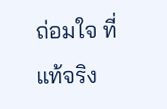ถ่อมใจ ที่แท้จริง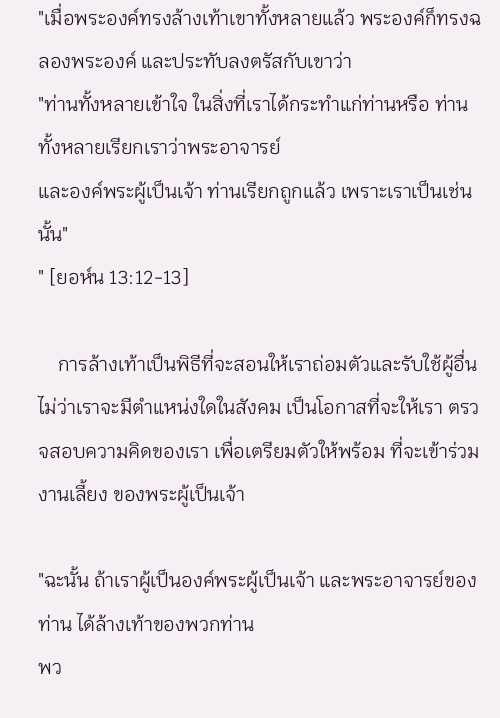"เมื่อพระองค์ทรงล้างเท้าเขาทั้งหลายแล้ว พระองค์ก็ทรงฉลองพระองค์ และประทับลงตรัสกับเขาว่า
"ท่านทั้งหลายเข้าใจ ในสิ่งที่เราได้กระทำแก่ท่านหรือ ท่านทั้งหลายเรียกเราว่าพระอาจารย์
และองค์พระผู้เป็นเจ้า ท่านเรียกถูกแล้ว เพราะเราเป็นเช่นนั้น"
" [ยอห์น 13:12-13]

    การล้างเท้าเป็นพิธีที่จะสอนให้เราถ่อมตัวและรับใช้ผู้อื่น ไม่ว่าเราจะมีตำแหน่งใดในสังคม เป็นโอกาสที่จะให้เรา ตรวจสอบความคิดของเรา เพื่อเตรียมตัวให้พร้อม ที่จะเข้าร่วมงานเลี้ยง ของพระผู้เป็นเจ้า

"ฉะนั้น ถ้าเราผู้เป็นองค์พระผู้เป็นเจ้า และพระอาจารย์ของท่าน ได้ล้างเท้าของพวกท่าน
พว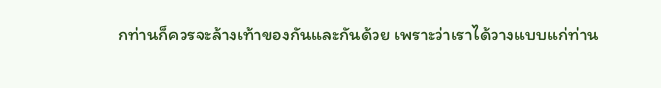กท่านก็ควรจะล้างเท้าของกันและกันด้วย เพราะว่าเราได้วางแบบแก่ท่าน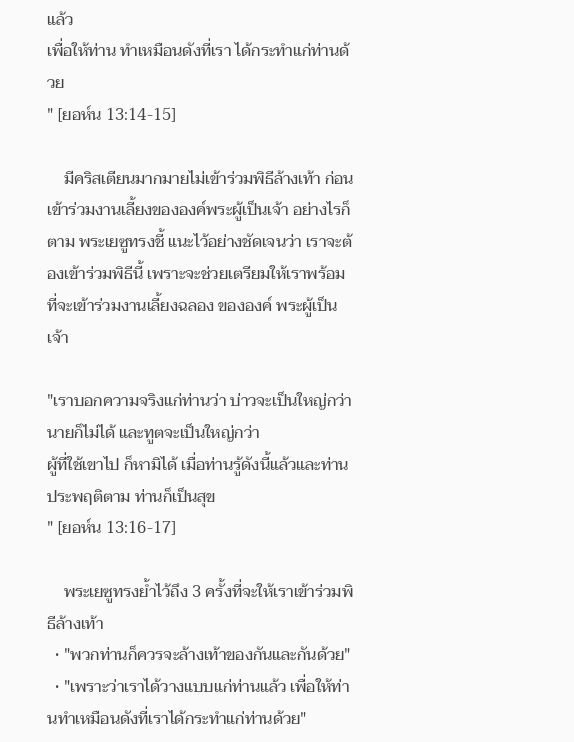แล้ว
เพื่อให้ท่าน ทำเหมือนดังที่เรา ได้กระทำแก่ท่านด้วย
" [ยอห์น 13:14-15]

    มีคริสเตียนมากมายไม่เข้าร่วมพิธีล้างเท้า ก่อนเข้าร่วมงานเลี้ยงขององค์พระผู้เป็นเจ้า อย่างไรก็ตาม พระเยซูทรงชี้ แนะไว้อย่างชัดเจนว่า เราจะต้องเข้าร่วมพิธีนี้ เพราะจะช่วยเตรียมให้เราพร้อม ที่จะเข้าร่วมงานเลี้ยงฉลอง ขององค์ พระผู้เป็นเจ้า

"เราบอกความจริงแก่ท่านว่า บ่าวจะเป็นใหญ่กว่านายก็ไม่ได้ และทูตจะเป็นใหญ่กว่า
ผู้ที่ใช้เขาไป ก็หามิได้ เมื่อท่านรู้ดังนี้แล้วและท่านประพฤติตาม ท่านก็เป็นสุข
" [ยอห์น 13:16-17]

    พระเยซูทรงย้ำไว้ถึง 3 ครั้งที่จะให้เราเข้าร่วมพิธีล้างเท้า
  • "พวกท่านก็ควรจะล้างเท้าของกันและกันด้วย"
  • "เพราะว่าเราได้วางแบบแก่ท่านแล้ว เพื่อให้ท่านทำเหมือนดังที่เราได้กระทำแก่ท่านด้วย"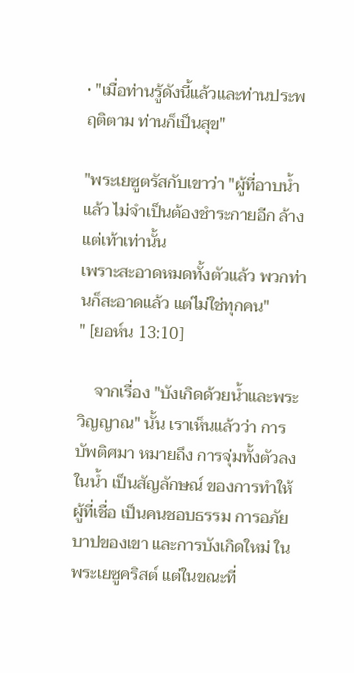• "เมื่อท่านรู้ดังนี้แล้วและท่านประพฤติตาม ท่านก็เป็นสุข"

"พระเยซูตรัสกับเขาว่า "ผู้ที่อาบน้ำแล้ว ไม่จำเป็นต้องชำระกายอีก ล้างแต่เท้าเท่านั้น
เพราะสะอาดหมดทั้งตัวแล้ว พวกท่านก็สะอาดแล้ว แต่ไม่ใช่ทุกคน"
" [ยอห์น 13:10]

    จากเรื่อง "บังเกิดด้วยน้ำและพระวิญญาณ" นั้น เราเห็นแล้วว่า การบัพติศมา หมายถึง การจุ่มทั้งตัวลงในน้ำ เป็นสัญลักษณ์ ของการทำให้ผู้ที่เชื่อ เป็นคนชอบธรรม การอภัยบาปของเขา และการบังเกิดใหม่ ในพระเยซูคริสต์ แต่ในขณะที่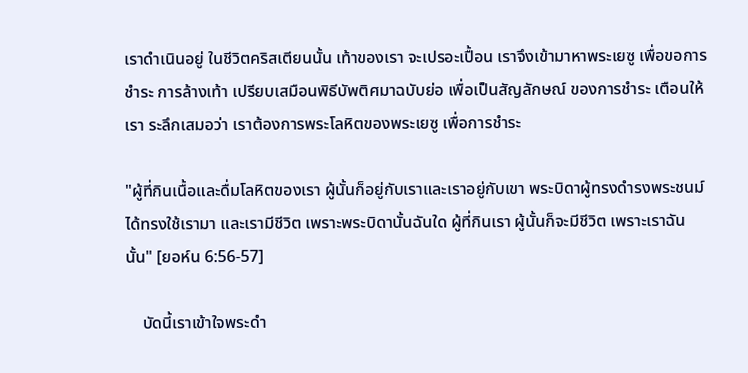เราดำเนินอยู่ ในชีวิตคริสเตียนนั้น เท้าของเรา จะเปรอะเปื้อน เราจึงเข้ามาหาพระเยซู เพื่อขอการชำระ การล้างเท้า เปรียบเสมือนพิธีบัพติศมาฉบับย่อ เพื่อเป็นสัญลักษณ์ ของการชำระ เตือนให้เรา ระลึกเสมอว่า เราต้องการพระโลหิตของพระเยซู เพื่อการชำระ

"ผู้ที่กินเนื้อและดื่มโลหิตของเรา ผู้นั้นก็อยู่กับเราและเราอยู่กับเขา พระบิดาผู้ทรงดำรงพระชนม์ ได้ทรงใช้เรามา และเรามีชีวิต เพราะพระบิดานั้นฉันใด ผู้ที่กินเรา ผู้นั้นก็จะมีชีวิต เพราะเราฉันนั้น" [ยอห์น 6:56-57]

    บัดนี้เราเข้าใจพระดำ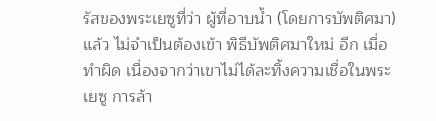รัสของพระเยซูที่ว่า ผู้ที่อาบน้ำ (โดยการบัพติศมา) แล้ว ไม่จำเป็นต้องเข้า พิธีบัพติศมาใหม่ อีก เมื่อทำผิด เนื่องจากว่าเขาไม่ได้ละทิ้งความเชื่อในพระเยซู การล้า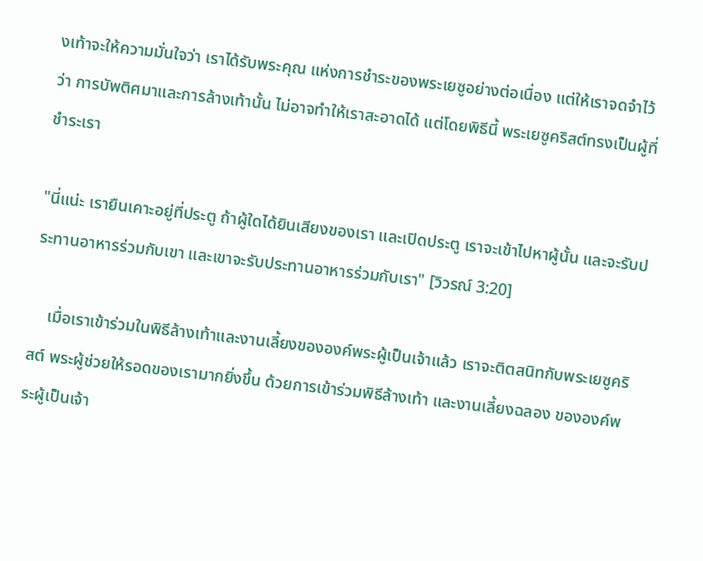งเท้าจะให้ความมั่นใจว่า เราได้รับพระคุณ แห่งการชำระของพระเยซูอย่างต่อเนื่อง แต่ให้เราจดจำไว้ว่า การบัพติศมาและการล้างเท้านั้น ไม่อาจทำให้เราสะอาดได้ แต่โดยพิธีนี้ พระเยซูคริสต์ทรงเป็นผู้ที่ชำระเรา

"นี่แน่ะ เรายืนเคาะอยู่ที่ประตู ถ้าผู้ใดได้ยินเสียงของเรา และเปิดประตู เราจะเข้าไปหาผู้นั้น และจะรับประทานอาหารร่วมกับเขา และเขาจะรับประทานอาหารร่วมกับเรา" [วิวรณ์ 3:20]

    เมื่อเราเข้าร่วมในพิธีล้างเท้าและงานเลี้ยงขององค์พระผู้เป็นเจ้าแล้ว เราจะติตสนิทกับพระเยซูคริสต์ พระผู้ช่วยให้รอดของเรามากยิ่งขึ้น ด้วยการเข้าร่วมพิธีล้างเท้า และงานเลี้ยงฉลอง ขององค์พระผู้เป็นเจ้า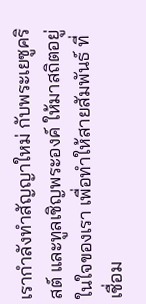เรากำลังทำสัญญาใหม่ กับพระเยซูคริสต์ และทูลเชิญพระองค์ ให้มาสถิตอยู่ในใจของเรา เพื่อทำให้สายสัมพันธ์ ที่เชื่อม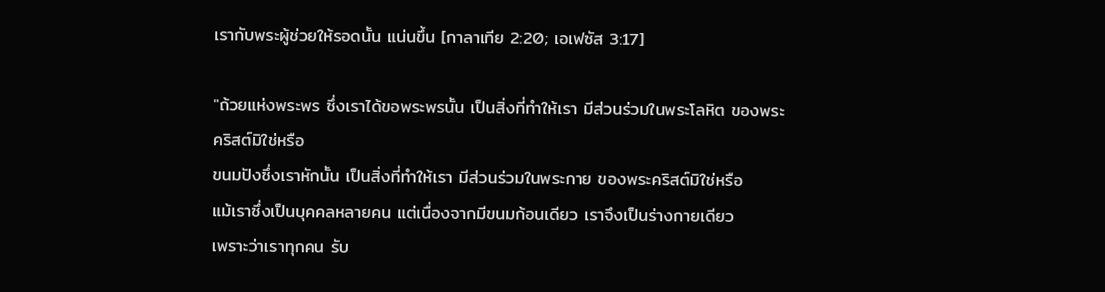เรากับพระผู้ช่วยให้รอดนั้น แน่นขึ้น [กาลาเทีย 2:20; เอเฟซัส 3:17]

"ถ้วยแห่งพระพร ซึ่งเราได้ขอพระพรนั้น เป็นสิ่งที่ทำให้เรา มีส่วนร่วมในพระโลหิต ของพระคริสต์มิใช่หรือ
ขนมปังซึ่งเราหักนั้น เป็นสิ่งที่ทำให้เรา มีส่วนร่วมในพระกาย ของพระคริสต์มิใช่หรือ
แม้เราซึ่งเป็นบุคคลหลายคน แต่เนื่องจากมีขนมก้อนเดียว เราจึงเป็นร่างกายเดียว
เพราะว่าเราทุกคน รับ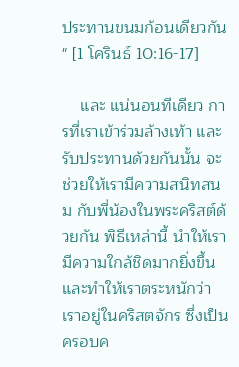ประทานขนมก้อนเดียวกัน
" [1 โครินธ์ 10:16-17]

    และ แน่นอนทีเดียว การที่เราเข้าร่วมล้างเท้า และรับประทานด้วยกันนั้น จะช่วยให้เรามีความสนิทสนม กับพี่น้องในพระคริสต์ด้วยกัน พิธีเหล่านี้ นำให้เรามีความใกล้ชิดมากยิ่งขึ้น และทำให้เราตระหนักว่า เราอยู่ในคริสตจักร ซึ่งเป็นครอบค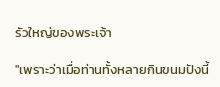รัวใหญ่ของพระเจ้า

"เพราะว่าเมื่อท่านทั้งหลายกินขนมปังนี้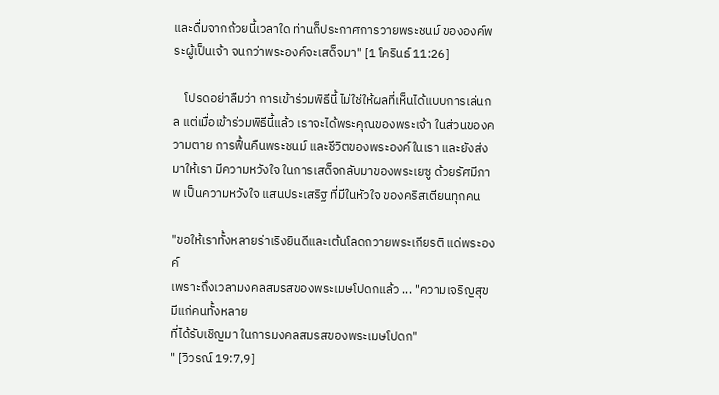และดื่มจากถ้วยนี้เวลาใด ท่านก็ประกาศการวายพระชนม์ ขององค์พระผู้เป็นเจ้า จนกว่าพระองค์จะเสด็จมา" [1 โครินธ์ 11:26]

    โปรดอย่าลืมว่า การเข้าร่วมพิธีนี้ ไม่ใช่ให้ผลที่เห็นได้แบบการเล่นกล แต่เมื่อเข้าร่วมพิธีนี้แล้ว เราจะได้พระคุณของพระเจ้า ในส่วนของความตาย การฟื้นคืนพระชนม์ และชีวิตของพระองค์ในเรา และยังส่งมาให้เรา มีความหวังใจ ในการเสด็จกลับมาของพระเยซู ด้วยรัศมีภาพ เป็นความหวังใจ แสนประเสริฐ ที่มีในหัวใจ ของคริสเตียนทุกคน

"ขอให้เราทั้งหลายร่าเริงยินดีและเต้นโลดถวายพระเกียรติ แด่พระองค์
เพราะถึงเวลามงคลสมรสของพระเมษโปดกแล้ว ... "ความเจริญสุขมีแก่คนทั้งหลาย
ที่ได้รับเชิญมา ในการมงคลสมรสของพระเมษโปดก"
" [วิวรณ์ 19:7,9]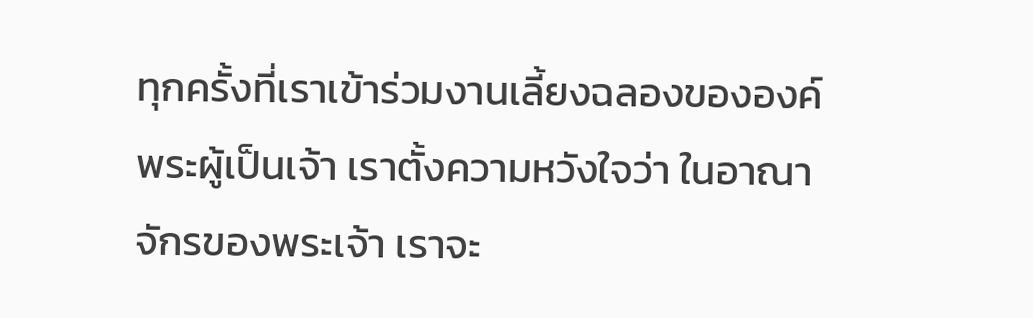ทุกครั้งที่เราเข้าร่วมงานเลี้ยงฉลองขององค์พระผู้เป็นเจ้า เราตั้งความหวังใจว่า ในอาณาจักรของพระเจ้า เราจะ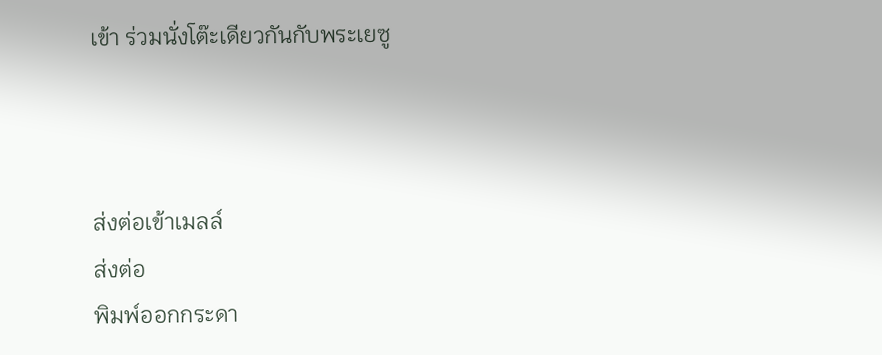เข้า ร่วมนั่งโต๊ะเดียวกันกับพระเยซู



ส่งต่อเข้าเมลล์
ส่งต่อ
พิมพ์ออกกระดา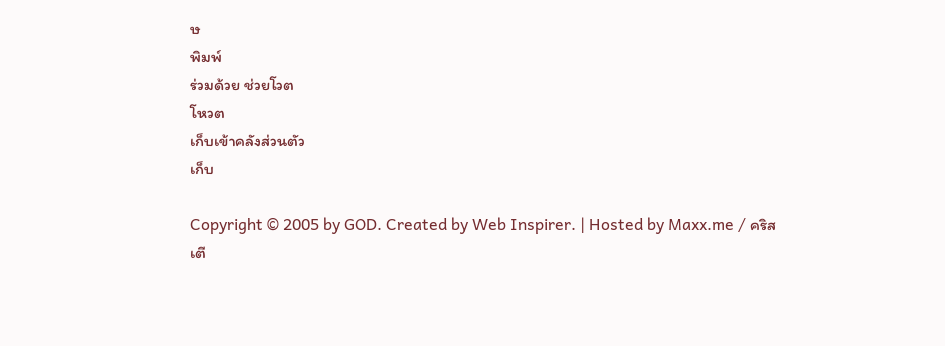ษ
พิมพ์
ร่วมด้วย ช่วยโวต
โหวต
เก็บเข้าคลังส่วนตัว
เก็บ

Copyright © 2005 by GOD. Created by Web Inspirer. | Hosted by Maxx.me / คริสเตี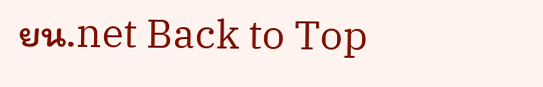ยน.net Back to Top